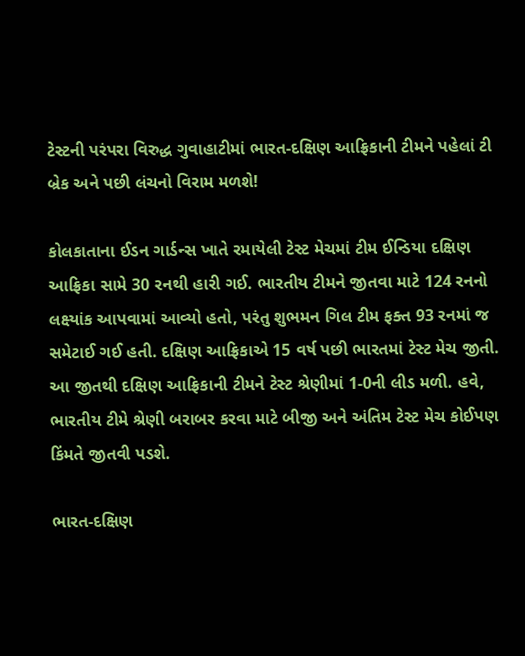ટેસ્ટની પરંપરા વિરુદ્ધ ગુવાહાટીમાં ભારત-દક્ષિણ આફ્રિકાની ટીમને પહેલાં ટી બ્રેક અને પછી લંચનો વિરામ મળશે!

કોલકાતાના ઈડન ગાર્ડન્સ ખાતે રમાયેલી ટેસ્ટ મેચમાં ટીમ ઈન્ડિયા દક્ષિણ આફ્રિકા સામે 30 રનથી હારી ગઈ. ભારતીય ટીમને જીતવા માટે 124 રનનો લક્ષ્યાંક આપવામાં આવ્યો હતો, પરંતુ શુભમન ગિલ ટીમ ફક્ત 93 રનમાં જ સમેટાઈ ગઈ હતી. દક્ષિણ આફ્રિકાએ 15 વર્ષ પછી ભારતમાં ટેસ્ટ મેચ જીતી. આ જીતથી દક્ષિણ આફ્રિકાની ટીમને ટેસ્ટ શ્રેણીમાં 1-0ની લીડ મળી. હવે, ભારતીય ટીમે શ્રેણી બરાબર કરવા માટે બીજી અને અંતિમ ટેસ્ટ મેચ કોઈપણ કિંમતે જીતવી પડશે.

ભારત-દક્ષિણ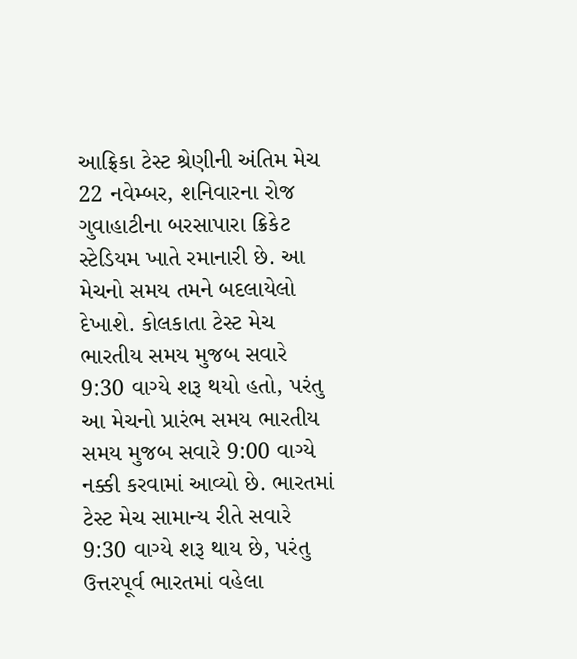આફ્રિકા ટેસ્ટ શ્રેણીની અંતિમ મેચ 22 નવેમ્બર, શનિવારના રોજ ગુવાહાટીના બરસાપારા ક્રિકેટ સ્ટેડિયમ ખાતે રમાનારી છે. આ મેચનો સમય તમને બદલાયેલો દેખાશે. કોલકાતા ટેસ્ટ મેચ ભારતીય સમય મુજબ સવારે 9:30 વાગ્યે શરૂ થયો હતો, પરંતુ આ મેચનો પ્રારંભ સમય ભારતીય સમય મુજબ સવારે 9:00 વાગ્યે નક્કી કરવામાં આવ્યો છે. ભારતમાં ટેસ્ટ મેચ સામાન્ય રીતે સવારે 9:30 વાગ્યે શરૂ થાય છે, પરંતુ ઉત્તરપૂર્વ ભારતમાં વહેલા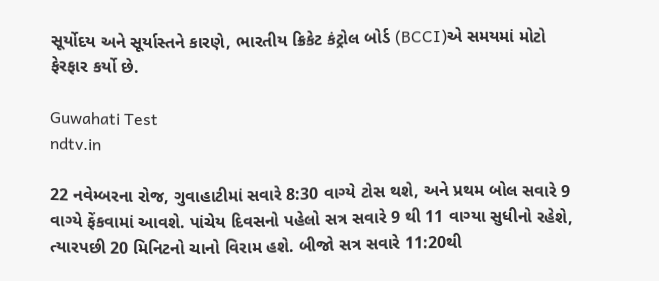સૂર્યોદય અને સૂર્યાસ્તને કારણે, ભારતીય ક્રિકેટ કંટ્રોલ બોર્ડ (BCCI)એ સમયમાં મોટો ફેરફાર કર્યો છે.

Guwahati Test
ndtv.in

22 નવેમ્બરના રોજ, ગુવાહાટીમાં સવારે 8:30 વાગ્યે ટોસ થશે, અને પ્રથમ બોલ સવારે 9 વાગ્યે ફેંકવામાં આવશે. પાંચેય દિવસનો પહેલો સત્ર સવારે 9 થી 11 વાગ્યા સુધીનો રહેશે, ત્યારપછી 20 મિનિટનો ચાનો વિરામ હશે. બીજો સત્ર સવારે 11:20થી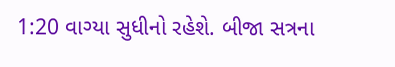1:20 વાગ્યા સુધીનો રહેશે. બીજા સત્રના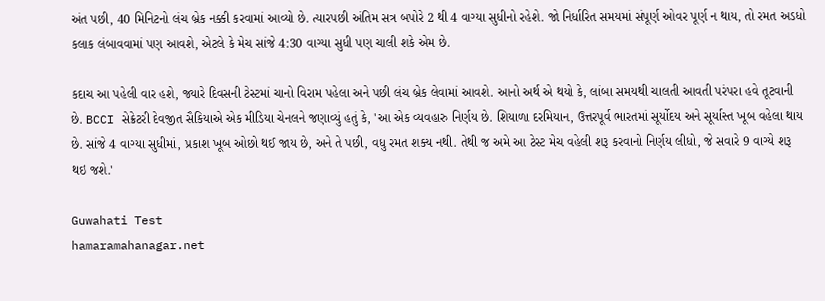અંત પછી, 40 મિનિટનો લંચ બ્રેક નક્કી કરવામાં આવ્યો છે. ત્યારપછી અંતિમ સત્ર બપોરે 2 થી 4 વાગ્યા સુધીનો રહેશે. જો નિર્ધારિત સમયમાં સંપૂર્ણ ઓવર પૂર્ણ ન થાય, તો રમત અડધો કલાક લંબાવવામાં પણ આવશે, એટલે કે મેચ સાંજે 4:30 વાગ્યા સુધી પણ ચાલી શકે એમ છે.

કદાચ આ પહેલી વાર હશે, જ્યારે દિવસની ટેસ્ટમાં ચાનો વિરામ પહેલા અને પછી લંચ બ્રેક લેવામાં આવશે. આનો અર્થ એ થયો કે, લાંબા સમયથી ચાલતી આવતી પરંપરા હવે તૂટવાની છે. BCCI સેક્રેટરી દેવજીત સૈકિયાએ એક મીડિયા ચેનલને જણાવ્યું હતું કે, 'આ એક વ્યવહારુ નિર્ણય છે. શિયાળા દરમિયાન, ઉત્તરપૂર્વ ભારતમાં સૂર્યોદય અને સૂર્યાસ્ત ખૂબ વહેલા થાય છે. સાંજે 4 વાગ્યા સુધીમાં, પ્રકાશ ખૂબ ઓછો થઈ જાય છે, અને તે પછી, વધુ રમત શક્ય નથી. તેથી જ અમે આ ટેસ્ટ મેચ વહેલી શરૂ કરવાનો નિર્ણય લીધો, જે સવારે 9 વાગ્યે શરૂ થઇ જશે.'

Guwahati Test
hamaramahanagar.net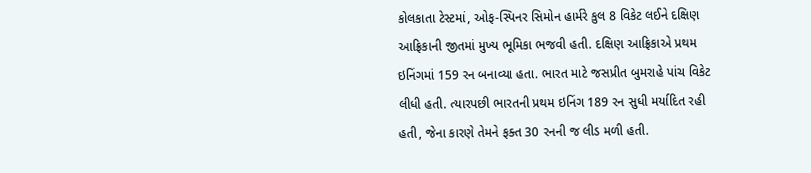કોલકાતા ટેસ્ટમાં, ઓફ-સ્પિનર સિમોન હાર્મરે કુલ 8 વિકેટ લઈને દક્ષિણ આફ્રિકાની જીતમાં મુખ્ય ભૂમિકા ભજવી હતી. દક્ષિણ આફ્રિકાએ પ્રથમ ઇનિંગમાં 159 રન બનાવ્યા હતા. ભારત માટે જસપ્રીત બુમરાહે પાંચ વિકેટ લીધી હતી. ત્યારપછી ભારતની પ્રથમ ઇનિંગ 189 રન સુધી મર્યાદિત રહી હતી, જેના કારણે તેમને ફક્ત 30 રનની જ લીડ મળી હતી.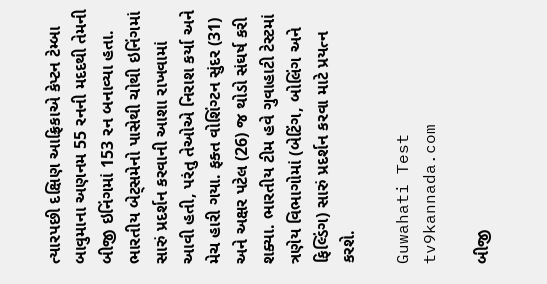ત્યારપછી દક્ષિણ આફ્રિકાએ કેપ્ટન ટેમ્બા બાવુમાના અણનમ 55 રનની મદદથી તેમની બીજી ઇનિંગમાં 153 રન બનાવ્યા હતા. ભારતીય બેટ્સમેનો પાસેથી ચોથી ઇનિંગમાં સારું પ્રદર્શન કરવાની આશા રાખવામાં આવી હતી, પરંતુ તેઓએ નિરાશ કર્યા અને મેચ હારી ગયા. ફક્ત વોશિંગ્ટન સુંદર (31) અને અક્ષર પટેલ (26) જ થોડો સંઘર્ષ કરી શક્યા. ભારતીય ટીમ હવે ગુવાહાટી ટેસ્ટમાં ત્રણેય વિભાગોમાં (બેટિંગ, બોલિંગ અને ફિલ્ડિંગ) સારું પ્રદર્શન કરવા માટે પ્રયત્ન કરશે.

Guwahati Test
tv9kannada.com

બીજી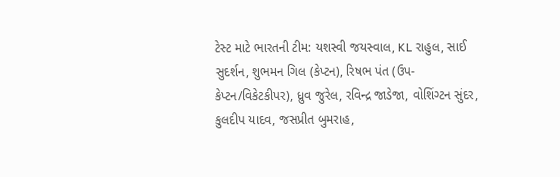ટેસ્ટ માટે ભારતની ટીમ: યશસ્વી જયસ્વાલ, KL રાહુલ, સાઈ સુદર્શન, શુભમન ગિલ (કેપ્ટન), રિષભ પંત (ઉપ-કેપ્ટન/વિકેટકીપર), ધ્રુવ જુરેલ, રવિન્દ્ર જાડેજા, વોશિંગ્ટન સુંદર, કુલદીપ યાદવ, જસપ્રીત બુમરાહ,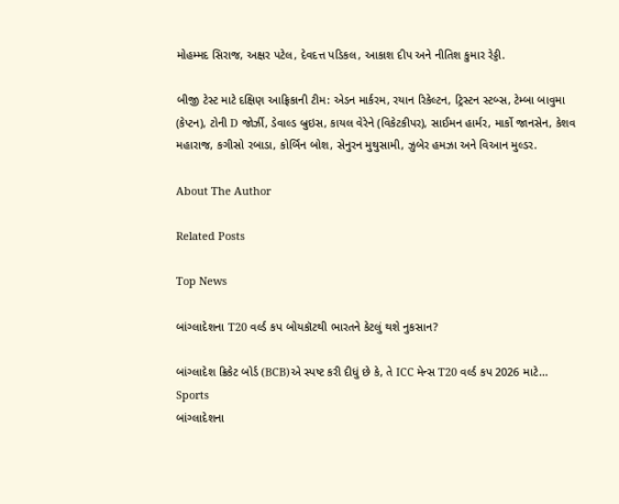મોહમ્મદ સિરાજ, અક્ષર પટેલ, દેવદત્ત પડિકલ, આકાશ દીપ અને નીતિશ કુમાર રેડ્ડી.

બીજી ટેસ્ટ માટે દક્ષિણ આફ્રિકાની ટીમ: એડન માર્કરમ, રયાન રિકેલ્ટન, ટ્રિસ્ટન સ્ટબ્સ, ટેમ્બા બાવુમા (કેપ્ટન), ટોની D જોર્ઝી, ડેવાલ્ડ બ્રુઇસ, કાયલ વેરેને (વિકેટકીપર), સાઈમન હાર્મર, માર્કો જાનસેન, કેશવ મહારાજ, કગીસો રબાડા, કોર્બિન બોશ, સેનુરન મુથુસામી, ઝુબેર હમઝા અને વિઆન મુલ્ડર.

About The Author

Related Posts

Top News

બાંગ્લાદેશના T20 વર્લ્ડ કપ બોયકૉટથી ભારતને કેટલું થશે નુકસાન?

બાંગ્લાદેશ ક્રિકેટ બોર્ડ (BCB)એ સ્પષ્ટ કરી દીધું છે કે, તે ICC મેન્સ T20 વર્લ્ડ કપ 2026 માટે...
Sports
બાંગ્લાદેશના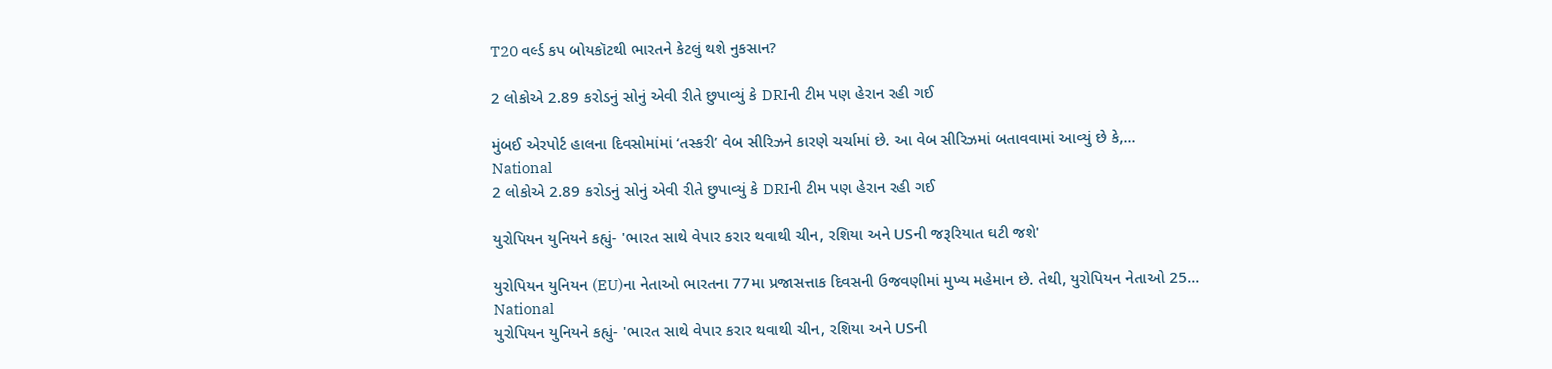T20 વર્લ્ડ કપ બોયકૉટથી ભારતને કેટલું થશે નુકસાન?

2 લોકોએ 2.89 કરોડનું સોનું એવી રીતે છુપાવ્યું કે DRIની ટીમ પણ હેરાન રહી ગઈ

મુંબઈ એરપોર્ટ હાલના દિવસોમાંમાં ‘તસ્કરી’ વેબ સીરિઝને કારણે ચર્ચામાં છે. આ વેબ સીરિઝમાં બતાવવામાં આવ્યું છે કે,...
National
2 લોકોએ 2.89 કરોડનું સોનું એવી રીતે છુપાવ્યું કે DRIની ટીમ પણ હેરાન રહી ગઈ

યુરોપિયન યુનિયને કહ્યું- 'ભારત સાથે વેપાર કરાર થવાથી ચીન, રશિયા અને USની જરૂરિયાત ઘટી જશે'

યુરોપિયન યુનિયન (EU)ના નેતાઓ ભારતના 77મા પ્રજાસત્તાક દિવસની ઉજવણીમાં મુખ્ય મહેમાન છે. તેથી, યુરોપિયન નેતાઓ 25...
National
યુરોપિયન યુનિયને કહ્યું- 'ભારત સાથે વેપાર કરાર થવાથી ચીન, રશિયા અને USની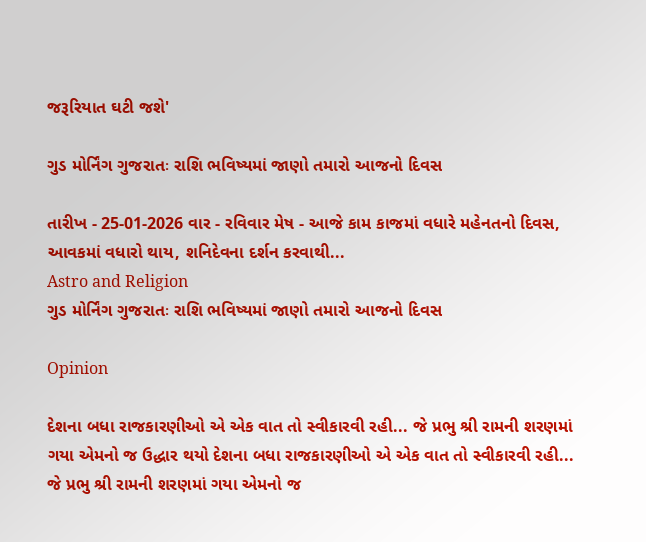જરૂરિયાત ઘટી જશે'

ગુડ મોર્નિંગ ગુજરાતઃ રાશિ ભવિષ્યમાં જાણો તમારો આજનો દિવસ

તારીખ - 25-01-2026 વાર - રવિવાર મેષ - આજે કામ કાજમાં વધારે મહેનતનો દિવસ, આવકમાં વધારો થાય, શનિદેવના દર્શન કરવાથી...
Astro and Religion
ગુડ મોર્નિંગ ગુજરાતઃ રાશિ ભવિષ્યમાં જાણો તમારો આજનો દિવસ

Opinion

દેશના બધા રાજકારણીઓ એ એક વાત તો સ્વીકારવી રહી... જે પ્રભુ શ્રી રામની શરણમાં ગયા એમનો જ ઉદ્ધાર થયો દેશના બધા રાજકારણીઓ એ એક વાત તો સ્વીકારવી રહી... જે પ્રભુ શ્રી રામની શરણમાં ગયા એમનો જ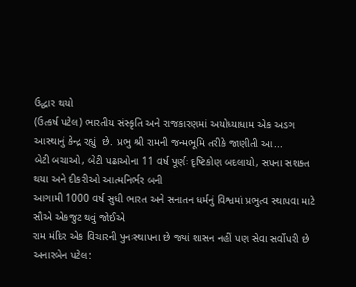ઉદ્ધાર થયો
(ઉત્કર્ષ પટેલ) ભારતીય સંસ્કૃતિ અને રાજકારણમાં અયોધ્યાધામ એક અડગ આસ્થાનું કેન્દ્ર રહ્યું  છે. પ્રભુ શ્રી રામની જન્મભૂમિ તરીકે જાણીતી આ...
બેટી બચાઓ, બેટી પઢાઓના 11 વર્ષ પૂર્ણઃ દૃષ્ટિકોણ બદલાયો, સપના સશક્ત થયા અને દીકરીઓ આત્મનિર્ભર બની
આગામી 1000 વર્ષ સુધી ભારત અને સનાતન ધર્મનું વિશ્વમાં પ્રભુત્વ સ્થાપવા માટે સૌએ એકજુટ થવું જોઈએ
રામ મંદિર એક વિચારની પુનઃસ્થાપના છે જ્યાં શાસન નહીં પણ સેવા સર્વોપરી છે
અનારબેન પટેલ: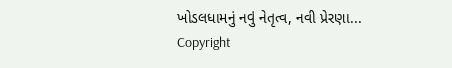ખોડલધામનું નવું નેતૃત્વ, નવી પ્રેરણા...
Copyright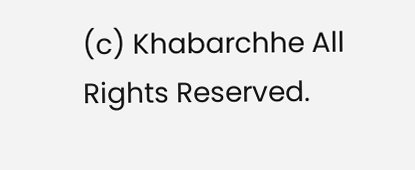(c) Khabarchhe All Rights Reserved.